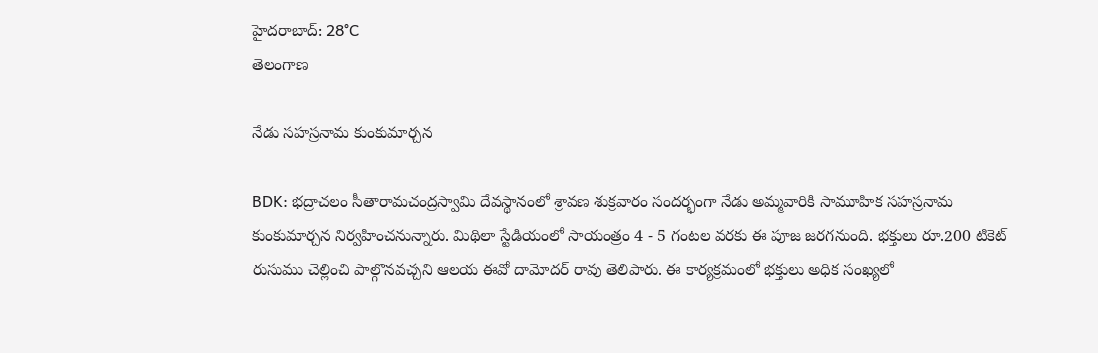హైదరాబాద్: 28°C
తెలంగాణ

నేడు సహస్రనామ కుంకుమార్చన

BDK: భద్రాచలం సీతారామచంద్రస్వామి దేవస్థానంలో శ్రావణ శుక్రవారం సందర్భంగా నేడు అమ్మవారికి సామూహిక సహస్రనామ కుంకుమార్చన నిర్వహించనున్నారు. మిథిలా స్టేడియంలో సాయంత్రం 4 - 5 గంటల వరకు ఈ పూజ జరగనుంది. భక్తులు రూ.200 టికెట్ రుసుము చెల్లించి పాల్గొనవచ్చని ఆలయ ఈవో దామోదర్ రావు తెలిపారు. ఈ కార్యక్రమంలో భక్తులు అధిక సంఖ్యలో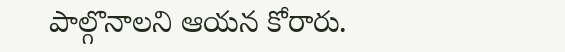పాల్గొనాలని ఆయన కోరారు.